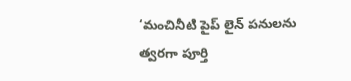‘మంచినీటి పైప్ లైన్ పనులను త్వరగా పూర్తి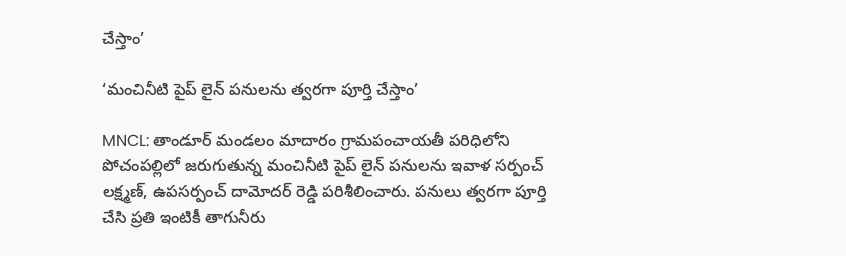చేస్తాం’

‘మంచినీటి పైప్ లైన్ పనులను త్వరగా పూర్తి చేస్తాం’

MNCL: తాండూర్ మండలం మాదారం గ్రామపంచాయతీ పరిధిలోని పోచంపల్లిలో జరుగుతున్న మంచినీటి పైప్ లైన్ పనులను ఇవాళ సర్పంచ్ లక్ష్మణ్, ఉపసర్పంచ్ దామోదర్ రెడ్డి పరిశీలించారు. పనులు త్వరగా పూర్తి చేసి ప్రతి ఇంటికీ తాగునీరు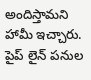అందిస్తామని హామీ ఇచ్చారు. పైప్ లైన్ పనుల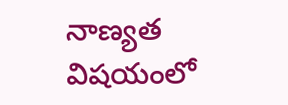నాణ్యత విషయంలో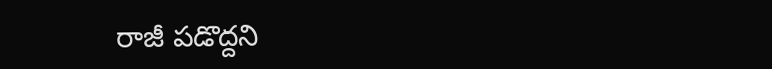రాజీ పడొద్దని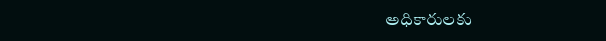అధికారులకు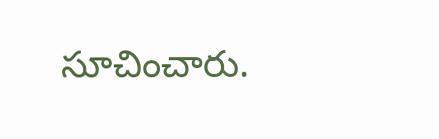సూచించారు.